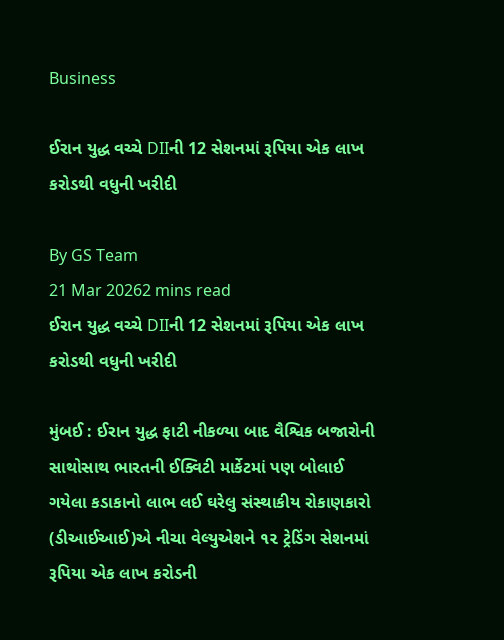Business

ઈરાન યુદ્ધ વચ્ચે DIIની 12 સેશનમાં રૂપિયા એક લાખ કરોડથી વધુની ખરીદી

By GS Team
21 Mar 20262 mins read
ઈરાન યુદ્ધ વચ્ચે DIIની 12 સેશનમાં રૂપિયા એક લાખ કરોડથી વધુની ખરીદી

મુંબઈ : ઈરાન યુદ્ધ ફાટી નીકળ્યા બાદ વૈશ્વિક બજારોની સાથોસાથ ભારતની ઈક્વિટી માર્કેટમાં પણ બોલાઈ ગયેલા કડાકાનો લાભ લઈ ઘરેલુ સંસ્થાકીય રોકાણકારો (ડીઆઈઆઈ)એ નીચા વેલ્યુએશને ૧૨ ટ્રેડિંગ સેશનમાં રૂપિયા એક લાખ કરોડની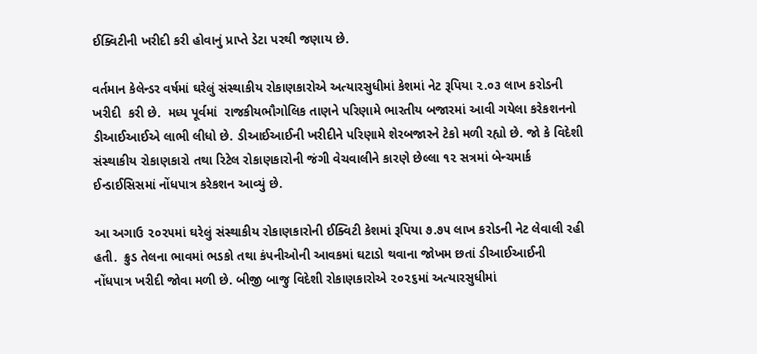ઈક્વિટીની ખરીદી કરી હોવાનું પ્રાપ્તે ડેટા પરથી જણાય છે.

વર્તમાન કેલેન્ડર વર્ષમાં ઘરેલું સંસ્થાકીય રોકાણકારોએ અત્યારસુધીમાં કેશમાં નેટ રૂપિયા ૨.૦૩ લાખ કરોડની ખરીદી  કરી છે.  મધ્ય પૂર્વમાં  રાજકીયભૌગોલિક તાણને પરિણામે ભારતીય બજારમાં આવી ગયેલા કરેકશનનો ડીઆઈઆઈએ લાભી લીધો છે. ડીઆઈઆઈની ખરીદીને પરિણામે શેરબજારને ટેકો મળી રહ્યો છે. જો કે વિદેશી સંસ્થાકીય રોકાણકારો તથા રિટેલ રોકાણકારોની જંગી વેચવાલીને કારણે છેલ્લા ૧૨ સત્રમાં બેન્ચમાર્ક ઈન્ડાઈસિસમાં નોંધપાત્ર કરેકશન આવ્યું છે.

આ અગાઉ ૨૦૨૫માં ઘરેલું સંસ્થાકીય રોકાણકારોની ઈક્વિટી કેશમાં રૂપિયા ૭.૭૫ લાખ કરોડની નેટ લેવાલી રહી હતી.  ક્રુડ તેલના ભાવમાં ભડકો તથા કંપનીઓની આવકમાં ઘટાડો થવાના જોખમ છતાં ડીઆઈઆઈની નોંધપાત્ર ખરીદી જોવા મળી છે. બીજી બાજુ વિદેશી રોકાણકારોએ ૨૦૨૬માં અત્યારસુધીમાં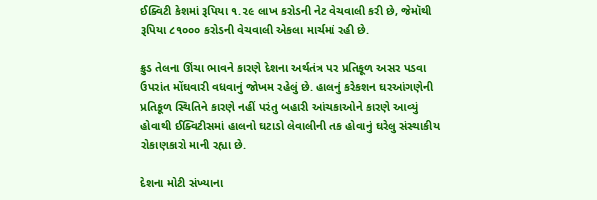ઈક્વિટી કેશમાં રૂપિયા ૧.૨૯ લાખ કરોડની નેટ વેચવાલી કરી છે, જેમૉથી રૂપિયા ૮૧૦૦૦ કરોડની વેચવાલી એકલા માર્ચમાં રહી છે.

ક્રુડ તેલના ઊંચા ભાવને કારણે દેશના અર્થતંત્ર પર પ્રતિકૂળ અસર પડવા ઉપરાંત મોંઘવારી વધવાનું જોખમ રહેલું છે. હાલનું કરેકશન ઘરઆંગણેની પ્રતિકૂળ સ્થિતિને કારણે નહીં પરંતુ બહારી આંચકાઓને કારણે આવ્યું હોવાથી ઈક્વિટીસમાં હાલનો ઘટાડો લેવાલીની તક હોવાનું ઘરેલુ સંસ્થાકીય રોકાણકારો માની રહ્યા છે.

દેશના મોટી સંખ્યાના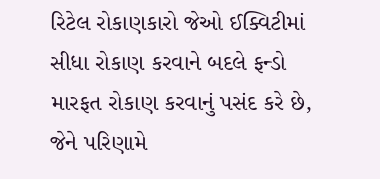રિટેલ રોકાણકારો જેઓ ઈક્વિટીમાં સીધા રોકાણ કરવાને બદલે ફન્ડો મારફત રોકાણ કરવાનું પસંદ કરે છે, જેને પરિણામે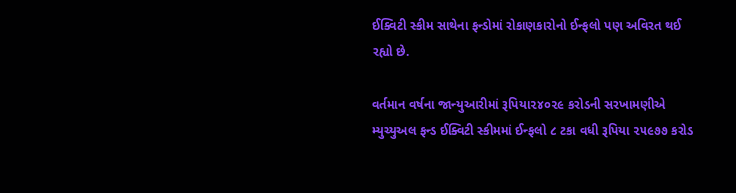ઈક્વિટી સ્કીમ સાથેના ફન્ડોમાં રોકાણકારોનો ઈન્ફલો પણ અવિરત થઈ રહ્યો છે.

વર્તમાન વર્ષના જાન્યુઆરીમાં રૂપિયા૨૪૦૨૯ કરોડની સરખામણીએ મ્યુચ્યુઅલ ફન્ડ ઈક્વિટી સ્કીમમાં ઈન્ફલો ૮ ટકા વધી રૂપિયા ૨૫૯૭૭ કરોડ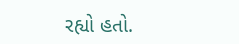રહ્યો હતો.